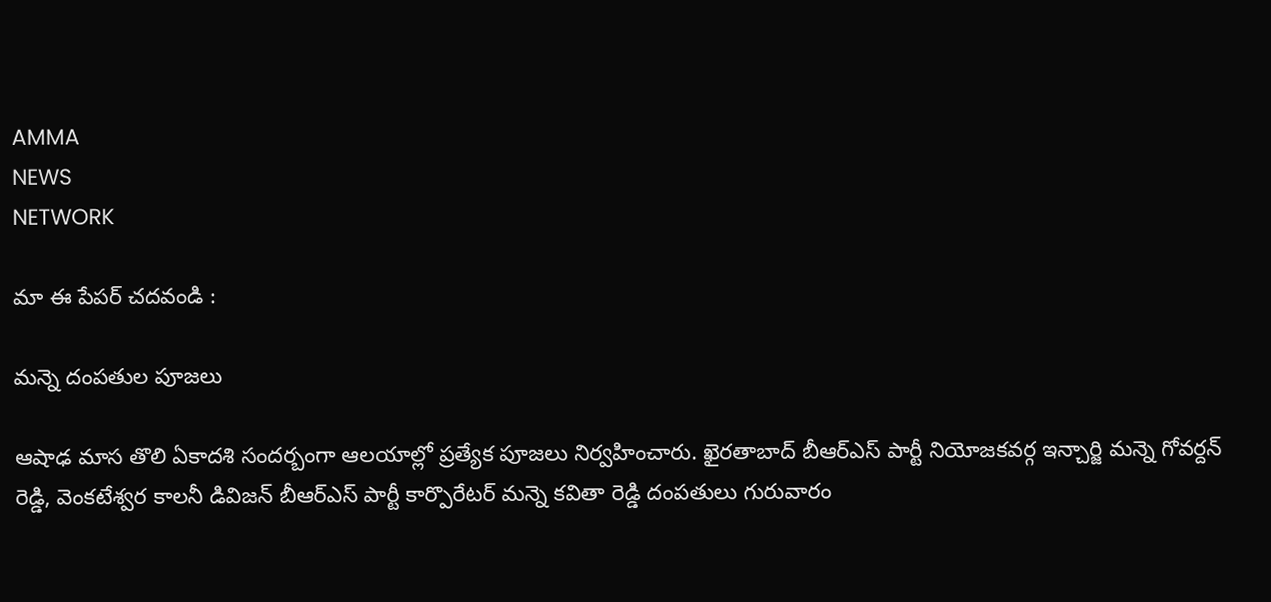AMMA
NEWS
NETWORK

మా ఈ పేపర్ చదవండి :

మన్నె దంపతుల పూజలు

ఆషాఢ మాస తొలి ఏకాదశి సందర్బంగా ఆలయాల్లో ప్రత్యేక పూజలు నిర్వహించారు. ఖైరతాబాద్ బీఆర్ఎస్ పార్టీ నియోజకవర్గ ఇన్చార్జి మన్నె గోవర్దన్ రెడ్డి, వెంకటేశ్వర కాలనీ డివిజన్ బీఆర్ఎస్ పార్టీ కార్పొరేటర్ మన్నె కవితా రెడ్డి దంపతులు గురువారం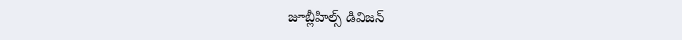జూబ్లీహిల్స్ డివిజన్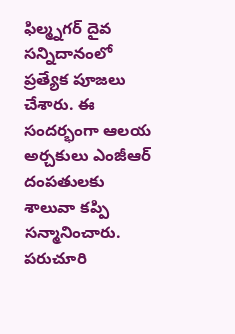ఫిల్మ్నగర్ దైవ సన్నిదానంలో ప్రత్యేక పూజలు చేశారు. ఈ సందర్భంగా ఆలయ అర్చకులు ఎంజీఆర్ దంపతులకు శాలువా కప్పి సన్మానించారు. పరుచూరి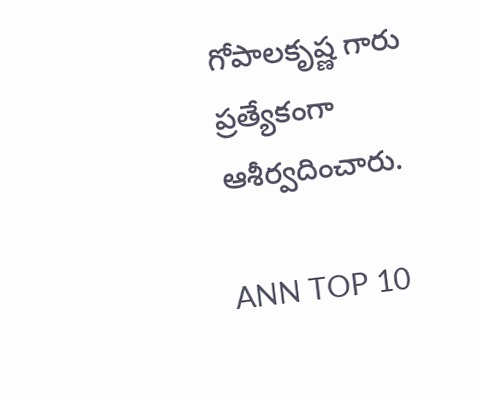గోపాలకృష్ణ గారు ప్రత్యేకంగా ఆశీర్వదించారు.

ANN TOP 10